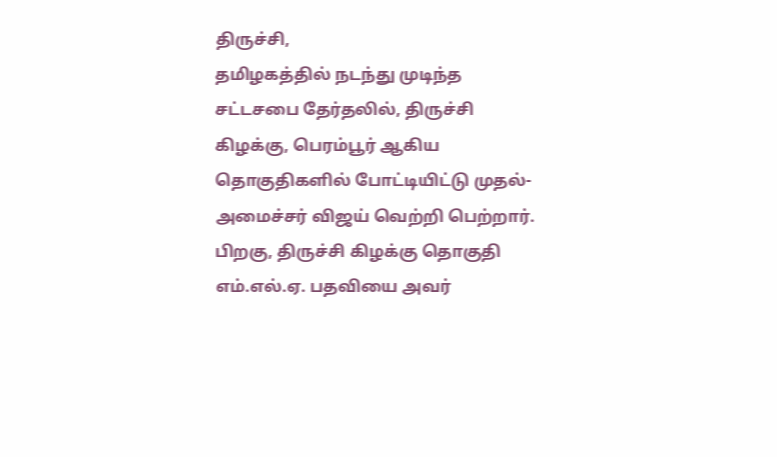திருச்சி,
தமிழகத்தில் நடந்து முடிந்த சட்டசபை தேர்தலில், திருச்சி கிழக்கு, பெரம்பூர் ஆகிய தொகுதிகளில் போட்டியிட்டு முதல்-அமைச்சர் விஜய் வெற்றி பெற்றார். பிறகு, திருச்சி கிழக்கு தொகுதி எம்.எல்.ஏ. பதவியை அவர்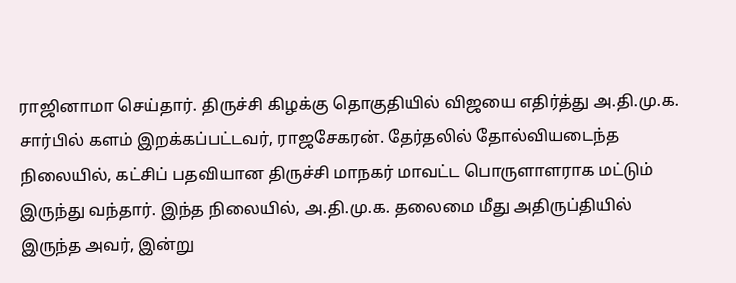ராஜினாமா செய்தார். திருச்சி கிழக்கு தொகுதியில் விஜயை எதிர்த்து அ.தி.மு.க. சார்பில் களம் இறக்கப்பட்டவர், ராஜசேகரன். தேர்தலில் தோல்வியடைந்த நிலையில், கட்சிப் பதவியான திருச்சி மாநகர் மாவட்ட பொருளாளராக மட்டும் இருந்து வந்தார். இந்த நிலையில், அ.தி.மு.க. தலைமை மீது அதிருப்தியில் இருந்த அவர், இன்று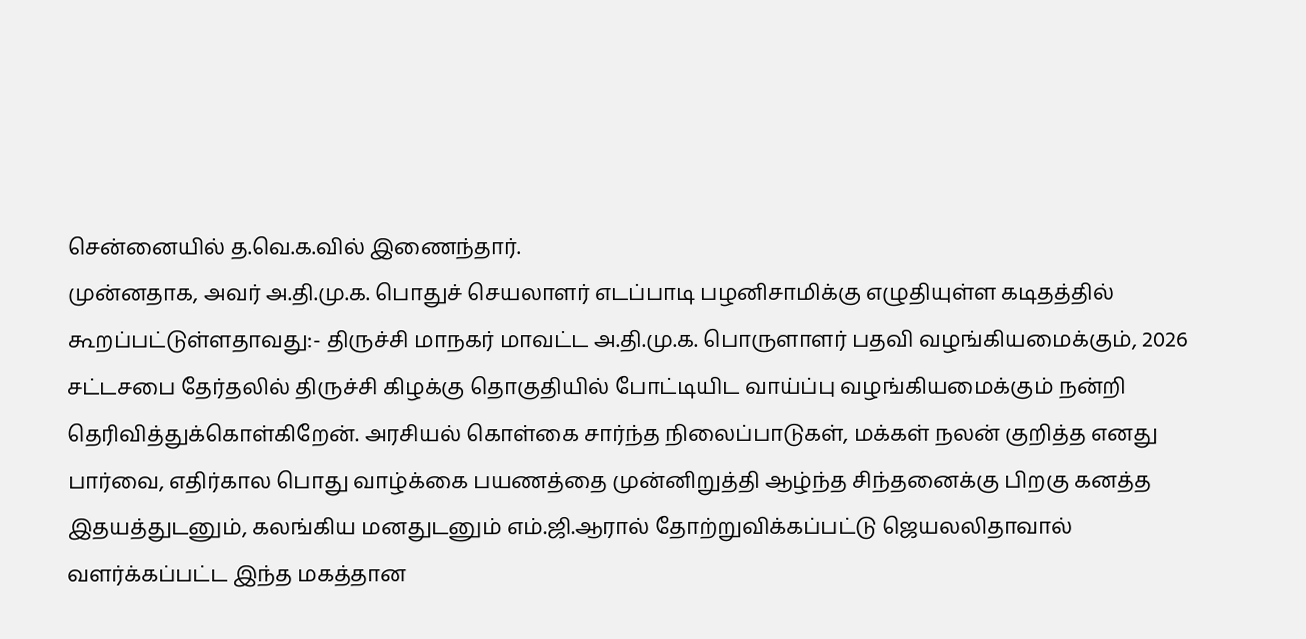சென்னையில் த.வெ.க.வில் இணைந்தார்.
முன்னதாக, அவர் அ.தி.மு.க. பொதுச் செயலாளர் எடப்பாடி பழனிசாமிக்கு எழுதியுள்ள கடிதத்தில் கூறப்பட்டுள்ளதாவது:- திருச்சி மாநகர் மாவட்ட அ.தி.மு.க. பொருளாளர் பதவி வழங்கியமைக்கும், 2026 சட்டசபை தேர்தலில் திருச்சி கிழக்கு தொகுதியில் போட்டியிட வாய்ப்பு வழங்கியமைக்கும் நன்றி தெரிவித்துக்கொள்கிறேன். அரசியல் கொள்கை சார்ந்த நிலைப்பாடுகள், மக்கள் நலன் குறித்த எனது பார்வை, எதிர்கால பொது வாழ்க்கை பயணத்தை முன்னிறுத்தி ஆழ்ந்த சிந்தனைக்கு பிறகு கனத்த இதயத்துடனும், கலங்கிய மனதுடனும் எம்.ஜி.ஆரால் தோற்றுவிக்கப்பட்டு ஜெயலலிதாவால் வளர்க்கப்பட்ட இந்த மகத்தான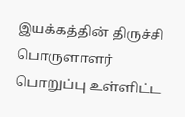இயக்கத்தின் திருச்சி பொருளாளர் பொறுப்பு உள்ளிட்ட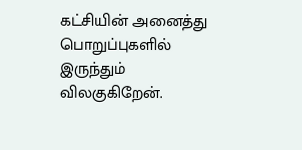கட்சியின் அனைத்து பொறுப்புகளில் இருந்தும் விலகுகிறேன்.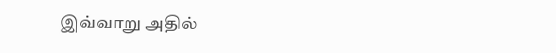இவ்வாறு அதில்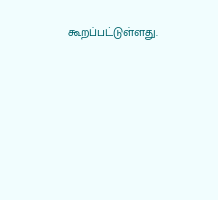கூறப்பட்டுள்ளது.